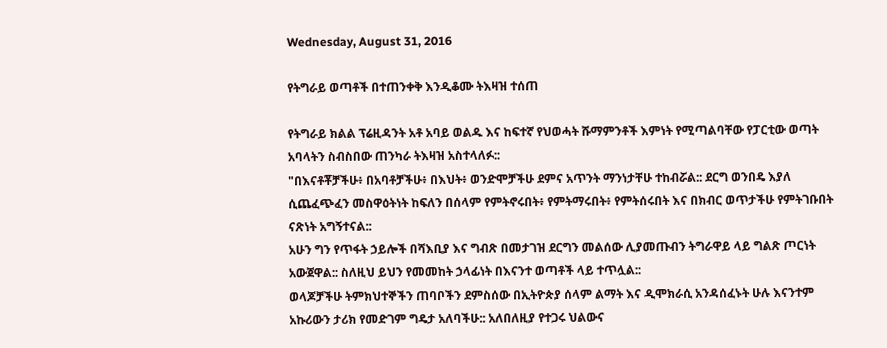Wednesday, August 31, 2016

የትግራይ ወጣቶች በተጠንቀቅ እንዲቆሙ ትእዛዝ ተሰጠ

የትግራይ ክልል ፕሬዚዳንት አቶ አባይ ወልዱ እና ከፍተኛ የህወሓት ሹማምንቶች እምነት የሚጣልባቸው የፓርቲው ወጣት አባላትን ስብስበው ጠንካራ ትእዛዝ አስተላለፉ::
"በእናቶቾቻችሁ፥ በአባቶቻችሁ፥ በእህት፥ ወንድሞቻችሁ ደምና አጥንት ማንነታቸሁ ተከብሯል:: ደርግ ወንበዴ እያለ ሲጨፈጭፈን መስዋዕትነት ከፍለን በሰላም የምትኖሩበት፥ የምትማሩበት፥ የምትሰሩበት እና በክብር ወጥታችሁ የምትገቡበት ናጽነት አግኝተናል::
አሁን ግን የጥፋት ኃይሎች በሻእቢያ እና ግብጽ በመታገዝ ደርግን መልሰው ሊያመጡብን ትግራዋይ ላይ ግልጽ ጦርነት አውጀዋል:: ስለዚህ ይህን የመመከት ኃላፊነት በእናንተ ወጣቶች ላይ ተጥሏል::
ወላጆቻችሁ ትምክህተኞችን ጠባቦችን ደምስሰው በኢትዮጵያ ሰላም ልማት እና ዲሞክራሲ አንዳሰፈኑት ሁሉ እናንተም አኩሪውን ታሪክ የመድገም ግዴታ አለባችሁ:: አለበለዚያ የተጋሩ ህልውና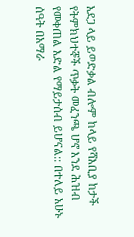አደጋ ላይ ይወድቃል ብሎም ከላይ የሻእቢያ ከታች የትምክህተኞች ጥቃት መፈንጫ ሆኖ እንደ ሕዝብ የመቀጠል እድል የማይታሰብ ይሆናል:: በተለይ አሁኑ ሰዓት በአማራ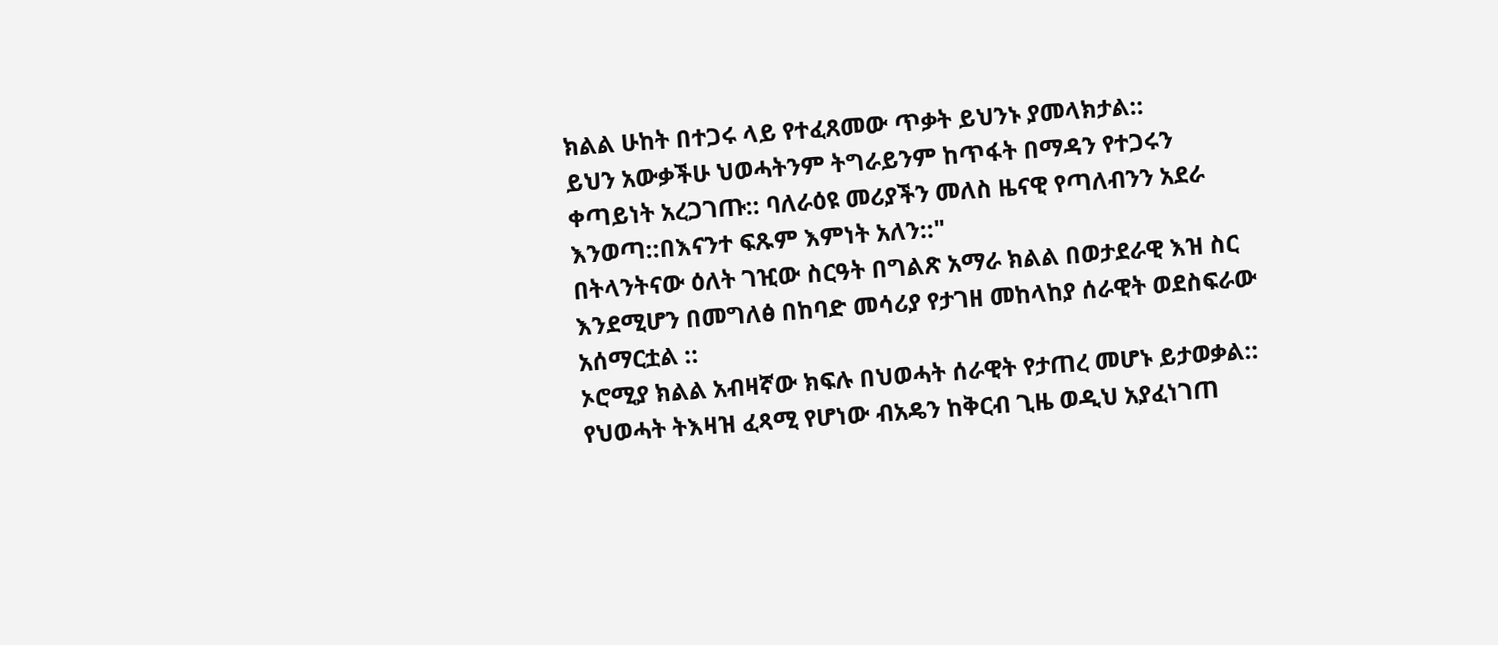ክልል ሁከት በተጋሩ ላይ የተፈጸመው ጥቃት ይህንኑ ያመላክታል::
ይህን አውቃችሁ ህወሓትንም ትግራይንም ከጥፋት በማዳን የተጋሩን ቀጣይነት አረጋገጡ:: ባለራዕዩ መሪያችን መለስ ዜናዊ የጣለብንን አደራ እንወጣ::በእናንተ ፍጹም እምነት አለን::"
በትላንትናው ዕለት ገዢው ስርዓት በግልጽ አማራ ክልል በወታደራዊ እዝ ስር እንደሚሆን በመግለፅ በከባድ መሳሪያ የታገዘ መከላከያ ሰራዊት ወደስፍራው አሰማርቷል ::
ኦሮሚያ ክልል አብዛኛው ክፍሉ በህወሓት ሰራዊት የታጠረ መሆኑ ይታወቃል::
የህወሓት ትእዛዝ ፈጻሚ የሆነው ብአዴን ከቅርብ ጊዜ ወዲህ አያፈነገጠ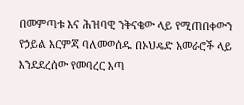በመምጣቱ እና ሕዝባዊ ንቅናቄው ላይ የሚጠበቀውን የኃይል እርምጃ ባለመወሰዱ በኦህዴድ አመራሮች ላይ እንደደረሰው የመባረር እጣ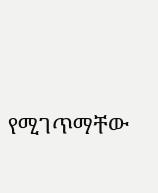የሚገጥማቸው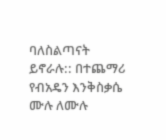ባለስልጣናት ይኖራሉ:: በተጨማሪ የብአዴን እንቅስቃሴ ሙሉ ለሙሉ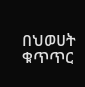በህወሀት ቁጥጥር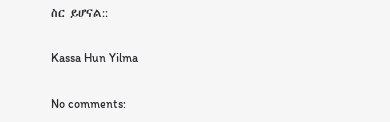ስር ይሆናል::

Kassa Hun Yilma

No comments: